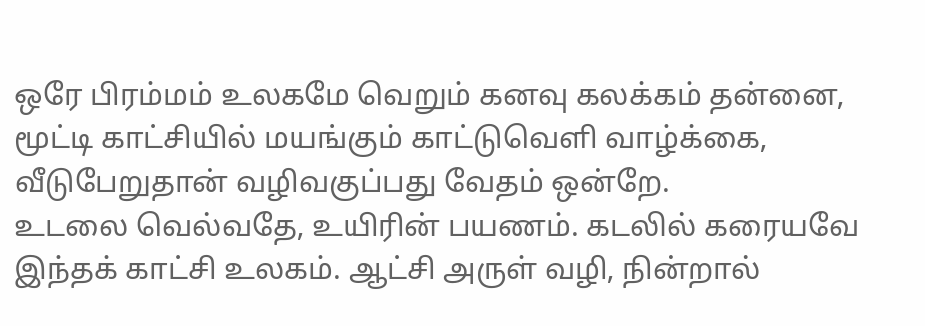ஒரே பிரம்மம் உலகமே வெறும் கனவு கலக்கம் தன்னை,
மூட்டி காட்சியில் மயங்கும் காட்டுவெளி வாழ்க்கை,
வீடுபேறுதான் வழிவகுப்பது வேதம் ஒன்றே.
உடலை வெல்வதே, உயிரின் பயணம். கடலில் கரையவே இந்தக் காட்சி உலகம். ஆட்சி அருள் வழி, நின்றால்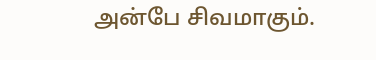அன்பே சிவமாகும்.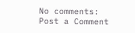No comments:
Post a Comment